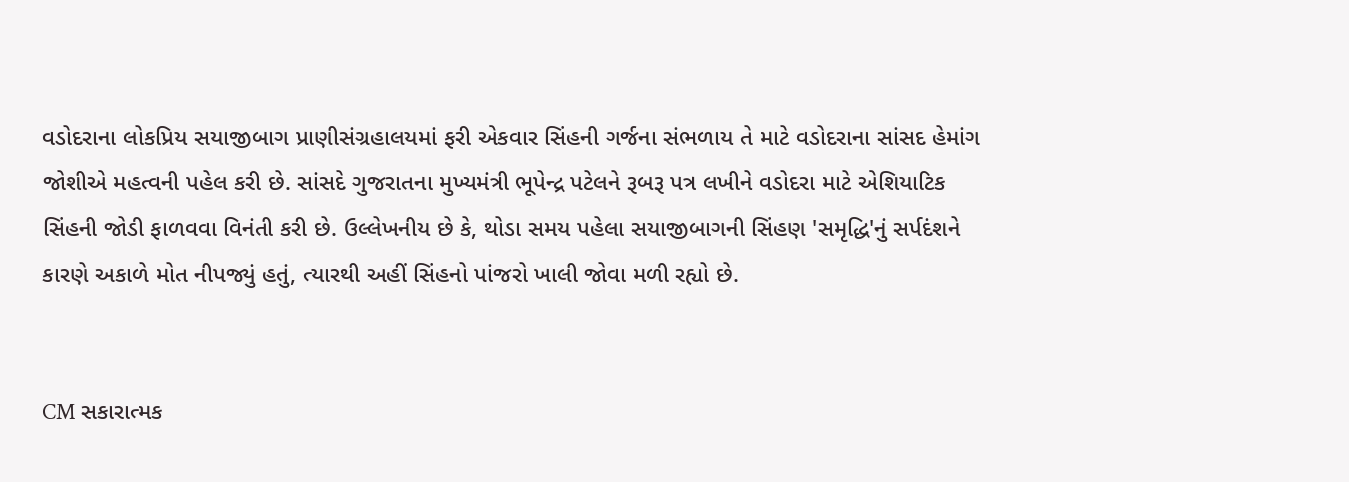વડોદરાના લોકપ્રિય સયાજીબાગ પ્રાણીસંગ્રહાલયમાં ફરી એકવાર સિંહની ગર્જના સંભળાય તે માટે વડોદરાના સાંસદ હેમાંગ જોશીએ મહત્વની પહેલ કરી છે. સાંસદે ગુજરાતના મુખ્યમંત્રી ભૂપેન્દ્ર પટેલને રૂબરૂ પત્ર લખીને વડોદરા માટે એશિયાટિક સિંહની જોડી ફાળવવા વિનંતી કરી છે. ઉલ્લેખનીય છે કે, થોડા સમય પહેલા સયાજીબાગની સિંહણ 'સમૃદ્ધિ'નું સર્પદંશને કારણે અકાળે મોત નીપજ્યું હતું, ત્યારથી અહીં સિંહનો પાંજરો ખાલી જોવા મળી રહ્યો છે.


CM સકારાત્મક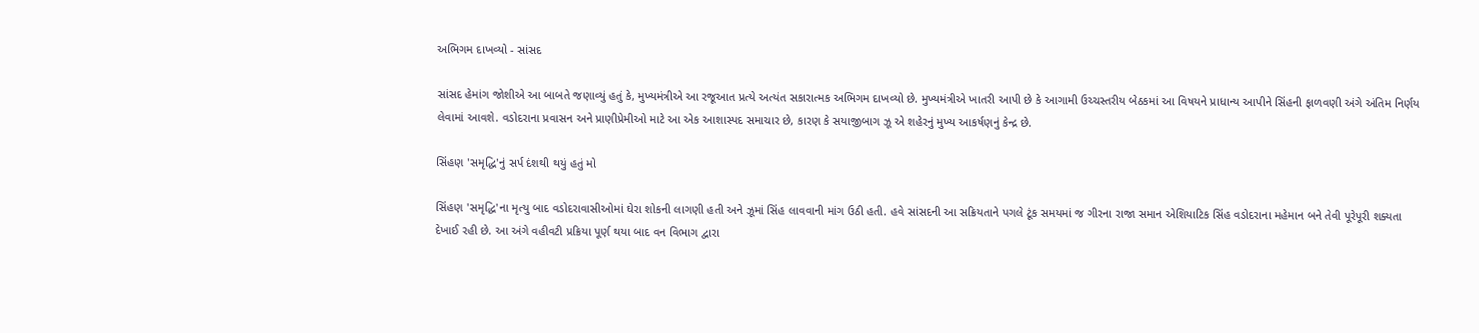અભિગમ દાખવ્યો - સાંસદ

સાંસદ હેમાંગ જોશીએ આ બાબતે જણાવ્યું હતું કે, મુખ્યમંત્રીએ આ રજૂઆત પ્રત્યે અત્યંત સકારાત્મક અભિગમ દાખવ્યો છે. મુખ્યમંત્રીએ ખાતરી આપી છે કે આગામી ઉચ્ચસ્તરીય બેઠકમાં આ વિષયને પ્રાધાન્ય આપીને સિંહની ફાળવણી અંગે અંતિમ નિર્ણય લેવામાં આવશે. વડોદરાના પ્રવાસન અને પ્રાણીપ્રેમીઓ માટે આ એક આશાસ્પદ સમાચાર છે, કારણ કે સયાજીબાગ ઝૂ એ શહેરનું મુખ્ય આકર્ષણનું કેન્દ્ર છે.

સિંહણ 'સમૃદ્ધિ'નું સર્પ દંશથી થયું હતું મો

સિંહણ 'સમૃદ્ધિ'ના મૃત્યુ બાદ વડોદરાવાસીઓમાં ઘેરા શોકની લાગણી હતી અને ઝૂમાં સિંહ લાવવાની માંગ ઉઠી હતી. હવે સાંસદની આ સક્રિયતાને પગલે ટૂંક સમયમાં જ ગીરના રાજા સમાન એશિયાટિક સિંહ વડોદરાના મહેમાન બને તેવી પૂરેપૂરી શક્યતા દેખાઈ રહી છે. આ અંગે વહીવટી પ્રક્રિયા પૂર્ણ થયા બાદ વન વિભાગ દ્વારા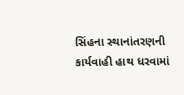સિંહના સ્થાનાંતરણની કાર્યવાહી હાથ ધરવામાં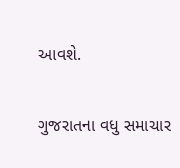આવશે.

ગુજરાતના વધુ સમાચાર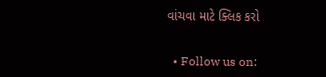વાંચવા માટે ક્લિક કરો


  • Follow us on: